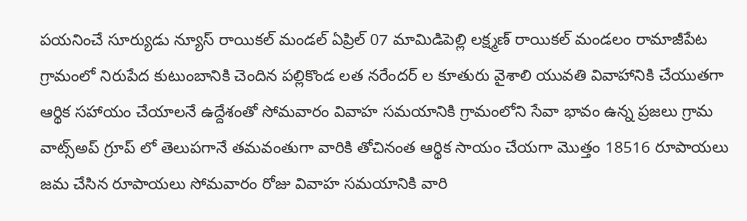పయనించే సూర్యుడు న్యూస్ రాయికల్ మండల్ ఏప్రిల్ 07 మామిడిపెల్లి లక్ష్మణ్ రాయికల్ మండలం రామాజీపేట గ్రామంలో నిరుపేద కుటుంబానికి చెందిన పల్లికొండ లత నరేందర్ ల కూతురు వైశాలి యువతి వివాహానికి చేయుతగా ఆర్థిక సహాయం చేయాలనే ఉద్దేశంతో సోమవారం వివాహ సమయానికి గ్రామంలోని సేవా భావం ఉన్న ప్రజలు గ్రామ వాట్స్అప్ గ్రూప్ లో తెలుపగానే తమవంతుగా వారికి తోచినంత ఆర్థిక సాయం చేయగా మొత్తం 18516 రూపాయలు జమ చేసిన రూపాయలు సోమవారం రోజు వివాహ సమయానికి వారి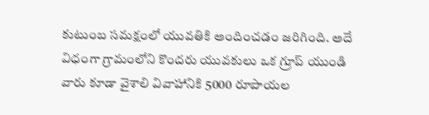కుటుంబ సమక్షంలో యువతికి అందించడం జరిగింది. అదే విధంగా గ్రామంలోని కొందరు యువకులు ఒక గ్రూప్ యుండి వారు కూడా వైశాలి వివాహానికి 5000 రూపాయల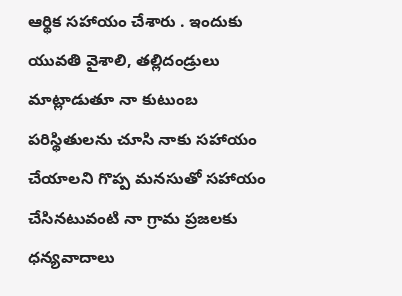ఆర్థిక సహాయం చేశారు . ఇందుకు యువతి వైశాలి, తల్లిదండ్రులు మాట్లాడుతూ నా కుటుంబ పరిస్థితులను చూసి నాకు సహాయం చేయాలని గొప్ప మనసుతో సహాయం చేసినటువంటి నా గ్రామ ప్రజలకు ధన్యవాదాలు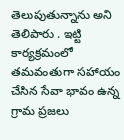తెలుపుతున్నాను అని తెలిపారు . ఇట్టి కార్యక్రమంలో తమవంతుగా సహాయం చేసిన సేవా భావం ఉన్న గ్రామ ప్రజలు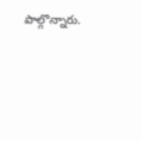పాల్గొన్నారు.